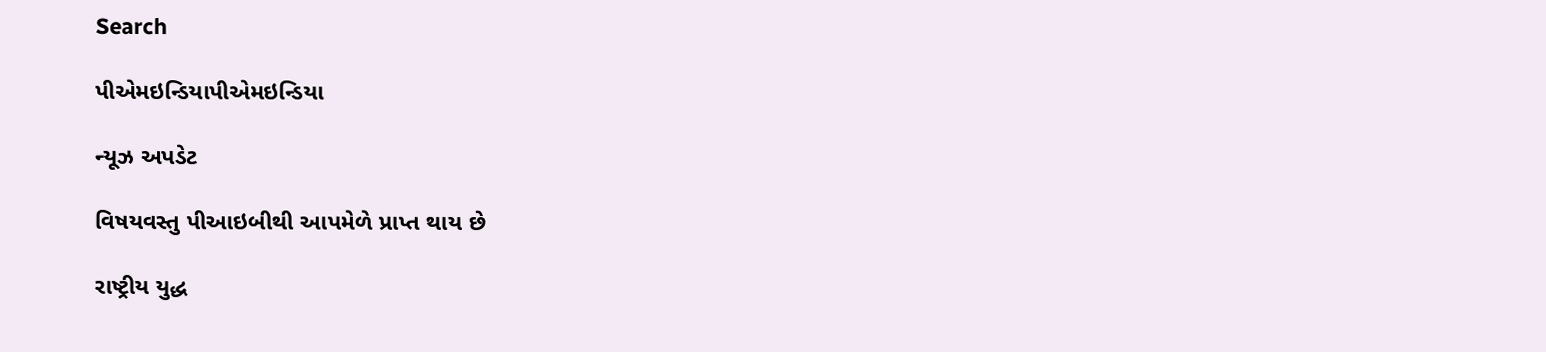Search

પીએમઇન્ડિયાપીએમઇન્ડિયા

ન્યૂઝ અપડેટ

વિષયવસ્તુ પીઆઇબીથી આપમેળે પ્રાપ્ત થાય છે

રાષ્ટ્રીય યુદ્ધ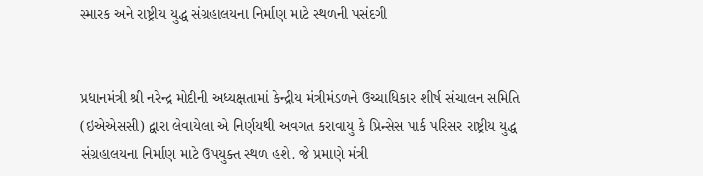સ્મારક અને રાષ્ટ્રીય યુદ્ધ સંગ્રહાલયના નિર્માણ માટે સ્થળની પસંદગી


પ્રધાનમંત્રી શ્રી નરેન્દ્ર મોદીની અધ્યક્ષતામાં કેન્દ્રીય મંત્રીમંડળને ઉચ્ચાધિકાર શીર્ષ સંચાલન સમિતિ (ઇએએસસી) દ્વારા લેવાયેલા એ નિર્ણયથી અવગત કરાવાયુ કે પ્રિન્સેસ પાર્ક પરિસર રાષ્ટ્રીય યુદ્ધ સંગ્રહાલયના નિર્માણ માટે ઉપયુક્ત સ્થળ હશે. જે પ્રમાણે મંત્રી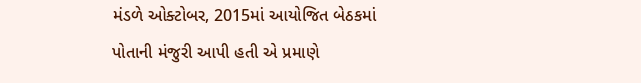મંડળે ઓક્ટોબર, 2015માં આયોજિત બેઠકમાં પોતાની મંજુરી આપી હતી એ પ્રમાણે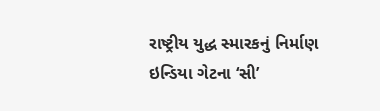રાષ્ટ્રીય યુદ્ધ સ્મારકનું નિર્માણ ઇન્ડિયા ગેટના ‘સી’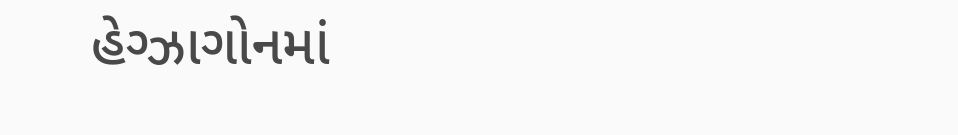હેગ્ઝાગોનમાં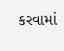કરવામાં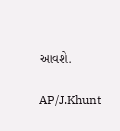આવશે.

AP/J.Khunt